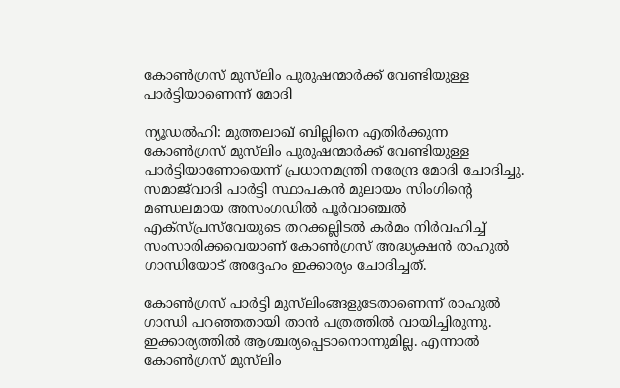കോണ്‍ഗ്രസ് മുസ്‌ലിം പുരുഷന്മാര്‍ക്ക് വേണ്ടിയുള്ള പാര്‍ട്ടിയാണെന്ന് മോദി

ന്യൂഡല്‍ഹി: മുത്തലാഖ് ബില്ലിനെ എതിര്‍ക്കുന്ന കോണ്‍ഗ്രസ് മുസ്‌ലിം പുരുഷന്മാര്‍ക്ക് വേണ്ടിയുള്ള പാര്‍ട്ടിയാണോയെന്ന് പ്രധാനമന്ത്രി നരേന്ദ്ര മോദി ചോദിച്ചു. സമാജ്‌വാദി പാര്‍ട്ടി സ്ഥാപകന്‍ മുലായം സിംഗിന്റെ മണ്ഡലമായ അസംഗഡില്‍ പൂര്‍വാഞ്ചല്‍ എക്സ്പ്രസ്‌വേയുടെ തറക്കല്ലിടല്‍ കര്‍മം നിര്‍വഹിച്ച്‌ സംസാരിക്കവെയാണ് കോണ്‍ഗ്രസ് അദ്ധ്യക്ഷന്‍ രാഹുല്‍ ഗാന്ധിയോട് അദ്ദേഹം ഇക്കാര്യം ചോദിച്ചത്.

കോണ്‍ഗ്രസ് പാര്‍ട്ടി മുസ്‌ലിംങ്ങളുടേതാണെന്ന് രാഹുല്‍ ഗാന്ധി പറഞ്ഞതായി താന്‍ പത്രത്തില്‍ വായിച്ചിരുന്നു. ഇക്കാര്യത്തില്‍ ആശ്ചര്യപ്പെടാനൊന്നുമില്ല. എന്നാല്‍ കോണ്‍ഗ്രസ് മുസ്‌ലിം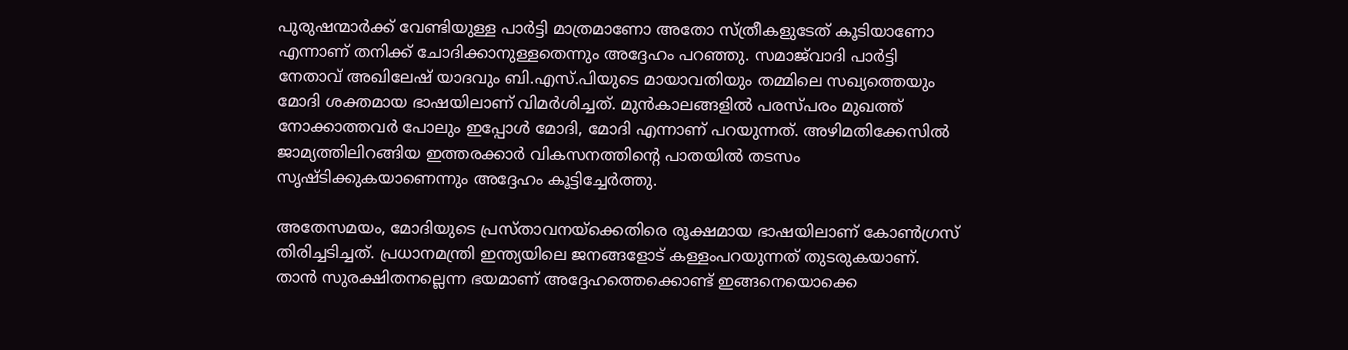പുരുഷന്മാര്‍ക്ക് വേണ്ടിയുള്ള പാര്‍ട്ടി മാത്രമാണോ അതോ സ്ത്രീകളുടേത് കൂടിയാണോ എന്നാണ് തനിക്ക് ചോദിക്കാനുള്ളതെന്നും അദ്ദേഹം പറഞ്ഞു. സമാജ്‌വാദി പാര്‍ട്ടി നേതാവ് അഖിലേഷ് യാദവും ബി.എസ്.പിയുടെ മായാവതിയും തമ്മിലെ സഖ്യത്തെയും മോദി ശക്തമായ ഭാഷയിലാണ് വിമര്‍ശിച്ചത്. മുന്‍കാലങ്ങളില്‍ പരസ്പരം മുഖത്ത് നോക്കാത്തവര്‍ പോലും ഇപ്പോള്‍ മോദി, മോദി എന്നാണ് പറയുന്നത്. അഴിമതിക്കേസില്‍ ജാമ്യത്തിലിറങ്ങിയ ഇത്തരക്കാര്‍ വികസനത്തിന്റെ പാതയില്‍ തടസം സൃഷ്‌ടിക്കുകയാണെന്നും അദ്ദേഹം കൂട്ടിച്ചേ‌ര്‍ത്തു.

അതേസമയം, മോദിയുടെ പ്രസ്‌താവനയ്‌ക്കെതിരെ രൂക്ഷമായ ഭാഷയിലാണ് കോണ്‍ഗ്രസ് തിരിച്ചടിച്ചത്. പ്രധാനമന്ത്രി ഇന്ത്യയിലെ ജനങ്ങളോട് കള്ളംപറയുന്നത് തുടരുകയാണ്. താന്‍ സുരക്ഷിതനല്ലെന്ന ഭയമാണ് അദ്ദേഹത്തെക്കൊണ്ട് ഇങ്ങനെയൊക്കെ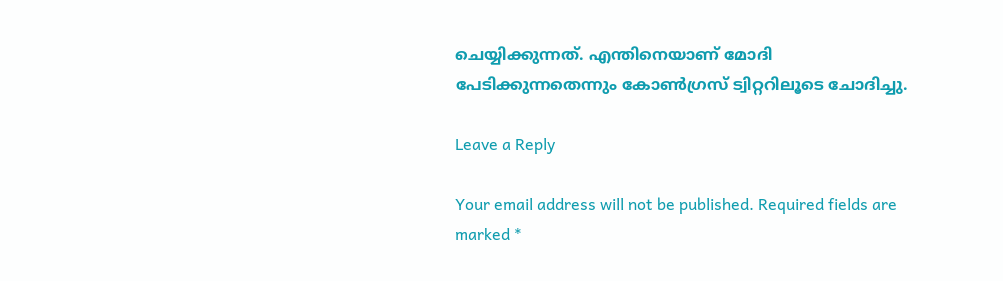ചെയ്യിക്കുന്നത്. എന്തിനെയാണ് മോദി പേടിക്കുന്നതെന്നും കോണ്‍ഗ്രസ് ട്വിറ്ററിലൂടെ ചോദിച്ചു.

Leave a Reply

Your email address will not be published. Required fields are marked *